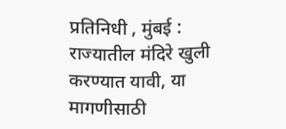प्रतिनिधी , मुंबई : राज्यातील मंदिरे खुली करण्यात यावी, या मागणीसाठी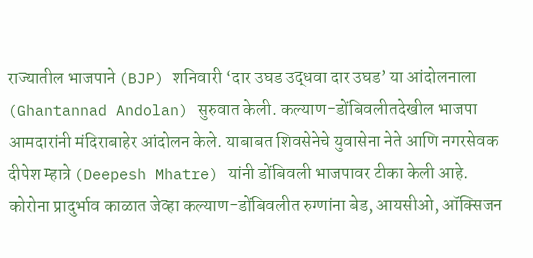राज्यातील भाजपाने (BJP) शनिवारी ‘दार उघड उद्धवा दार उघड’ या आंदोलनाला (Ghantannad Andolan) सुरुवात केली. कल्याण-डोंबिवलीतदेखील भाजपा आमदारांनी मंदिराबाहेर आंदोलन केले. याबाबत शिवसेनेचे युवासेना नेते आणि नगरसेवक दीपेश म्हात्रे (Deepesh Mhatre) यांनी डोंबिवली भाजपावर टीका केली आहे.
कोरोना प्रादुर्भाव काळात जेव्हा कल्याण-डोंबिवलीत रुग्णांना बेड, आयसीओ, ऑक्सिजन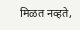मिळत नव्हते,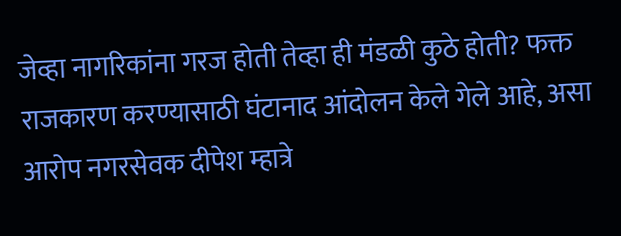जेव्हा नागरिकांना गरज होती तेव्हा ही मंडळी कुठे होती? फक्त राजकारण करण्यासाठी घंटानाद आंदोलन केले गेले आहे, असा आरोप नगरसेवक दीपेश म्हात्रे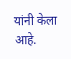यांनी केला आहे.